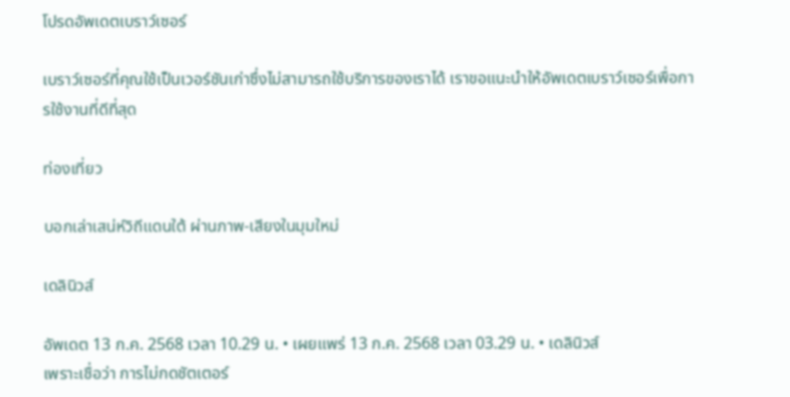โปรดอัพเดตเบราว์เซอร์

เบราว์เซอร์ที่คุณใช้เป็นเวอร์ชันเก่าซึ่งไม่สามารถใช้บริการของเราได้ เราขอแนะนำให้อัพเดตเบราว์เซอร์เพื่อการใช้งานที่ดีที่สุด

ท่องเที่ยว

บอกเล่าเสน่ห์วิถีแดนใต้ ผ่านภาพ-เสียงในมุมใหม่

เดลินิวส์

อัพเดต 13 ก.ค. 2568 เวลา 10.29 น. • เผยแพร่ 13 ก.ค. 2568 เวลา 03.29 น. • เดลินิวส์
เพราะเชื่อว่า การไม่กดชัตเตอร์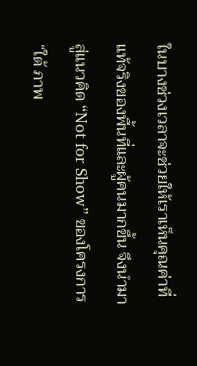ในบางช่วงเวลาจะช่วยให้เราเห็นคุณค่าที่แท้จริงของพื้นที่และผู้คนมากขึ้น จึงนำมาสู่แนวคิด “Not for Show” ของโครงการ “ใต้ ภาพ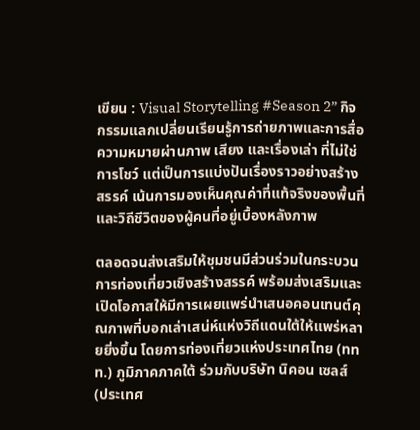เขียน : Visual Storytelling #Season 2” กิจกรรมแลกเปลี่ยนเรียนรู้การถ่ายภาพและการสื่อความหมายผ่านภาพ เสียง และเรื่องเล่า ที่ไม่ใช่การโชว์ แต่เป็นการแบ่งปันเรื่องราวอย่างสร้างสรรค์ เน้นการมองเห็นคุณค่าที่แท้จริงของพื้นที่และวิถีชีวิตของผู้คนที่อยู่เบื้องหลังภาพ

ตลอดจนส่งเสริมให้ชุมชนมีส่วนร่วมในกระบวนการท่องเที่ยวเชิงสร้างสรรค์ พร้อมส่งเสริมและเปิดโอกาสให้มีการเผยแพร่นำเสนอคอนเทนต์คุณภาพที่บอกเล่าเสน่ห์แห่งวิถีแดนใต้ให้แพร่หลายยิ่งขึ้น โดยการท่องเที่ยวแห่งประเทศไทย (ททท.) ภูมิภาคภาคใต้ ร่วมกับบริษัท นิคอน เซลส์ (ประเทศ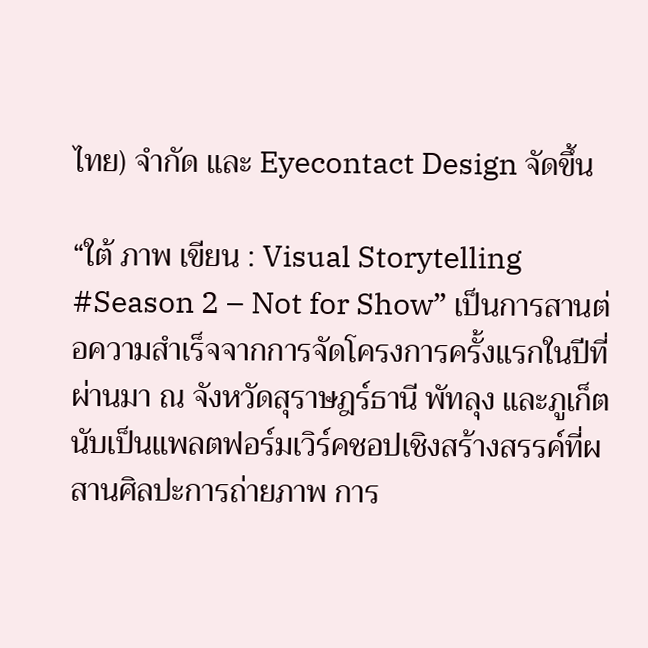ไทย) จำกัด และ Eyecontact Design จัดขึ้น

“ใต้ ภาพ เขียน : Visual Storytelling #Season 2 – Not for Show” เป็นการสานต่อความสำเร็จจากการจัดโครงการครั้งแรกในปีที่ผ่านมา ณ จังหวัดสุราษฎร์ธานี พัทลุง และภูเก็ต นับเป็นแพลตฟอร์มเวิร์คชอปเชิงสร้างสรรค์ที่ผสานศิลปะการถ่ายภาพ การ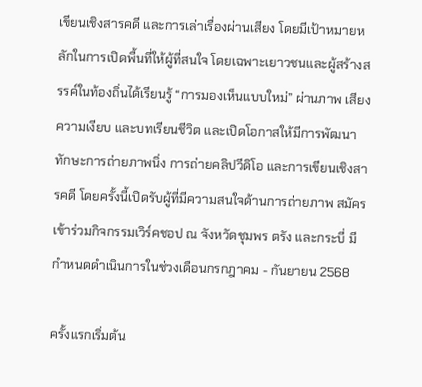เขียนเชิงสารคดี และการเล่าเรื่องผ่านเสียง โดยมีเป้าหมายหลักในการเปิดพื้นที่ให้ผู้ที่สนใจ โดยเฉพาะเยาวชนและผู้สร้างสรรค์ในท้องถิ่นได้เรียนรู้ “การมองเห็นแบบใหม่” ผ่านภาพ เสียง ความเงียบ และบทเรียนชีวิต และเปิดโอกาสให้มีการพัฒนาทักษะการถ่ายภาพนิ่ง การถ่ายคลิปวีดิโอ และการเขียนเชิงสารคดี โดยครั้งนี้เปิดรับผู้ที่มีความสนใจด้านการถ่ายภาพ สมัครเข้าร่วมกิจกรรมเวิร์คชอป ณ จังหวัดชุมพร ตรัง และกระบี่ มีกำหนดดำเนินการในช่วงเดือนกรกฎาคม - กันยายน 2568

ครั้งแรกเริ่มต้น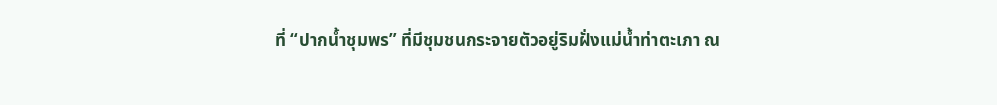ที่ “ปากน้ำชุมพร” ที่มีชุมชนกระจายตัวอยู่ริมฝั่งแม่น้ำท่าตะเภา ณ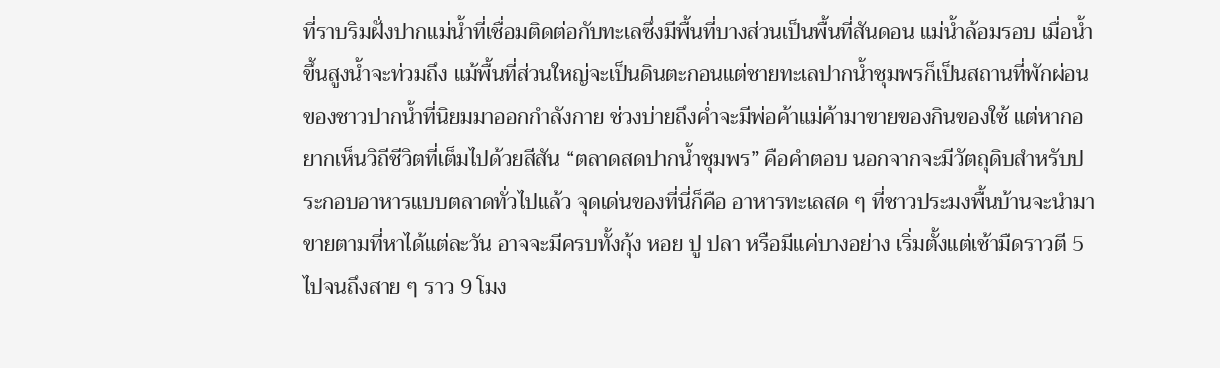ที่ราบริมฝั่งปากแม่น้ำที่เชื่อมติดต่อกับทะเลซึ่งมีพื้นที่บางส่วนเป็นพื้นที่สันดอน แม่น้ำล้อมรอบ เมื่อน้ำขึ้นสูงน้ำจะท่วมถึง แม้พื้นที่ส่วนใหญ่จะเป็นดินตะกอนแต่ชายทะเลปากน้ำชุมพรก็เป็นสถานที่พักผ่อนของชาวปากน้ำที่นิยมมาออกกำลังกาย ช่วงบ่ายถึงค่ำจะมีพ่อค้าแม่ค้ามาขายของกินของใช้ แต่หากอยากเห็นวิถีชีวิตที่เต็มไปด้วยสีสัน “ตลาดสดปากน้ำชุมพร” คือคำตอบ นอกจากจะมีวัตถุดิบสำหรับประกอบอาหารแบบตลาดทั่วไปแล้ว จุดเด่นของที่นี่ก็คือ อาหารทะเลสด ๆ ที่ชาวประมงพื้นบ้านจะนำมาขายตามที่หาได้แต่ละวัน อาจจะมีครบทั้งกุ้ง หอย ปู ปลา หรือมีแค่บางอย่าง เริ่มตั้งแต่เช้ามืดราวตี 5 ไปจนถึงสาย ๆ ราว 9 โมง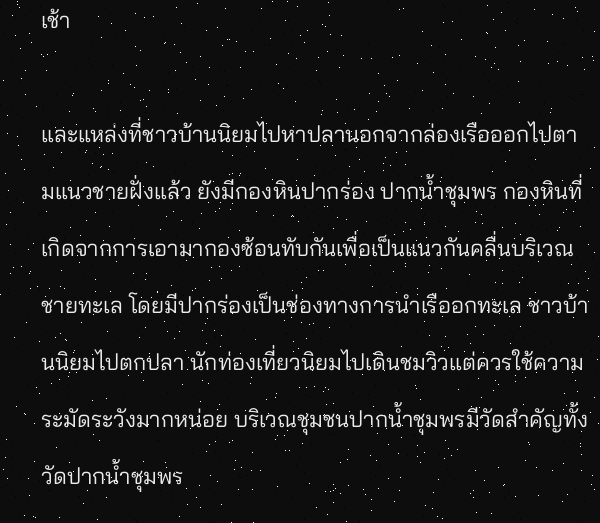เช้า

และแหล่งที่ชาวบ้านนิยมไปหาปลานอกจากล่องเรือออกไปตามแนวชายฝั่งแล้ว ยังมีกองหินปากร่อง ปากน้ำชุมพร กองหินที่เกิดจากการเอามากองซ้อนทับกันเพื่อเป็นแนวกันคลื่นบริเวณชายทะเล โดยมีปากร่องเป็นช่องทางการนำเรืออกทะเล ชาวบ้านนิยมไปตกปลา นักท่องเที่ยวนิยมไปเดินชมวิวแต่ควรใช้ความระมัดระวังมากหน่อย บริเวณชุมชนปากน้ำชุมพรมีวัดสำคัญทั้งวัดปากน้ำชุมพร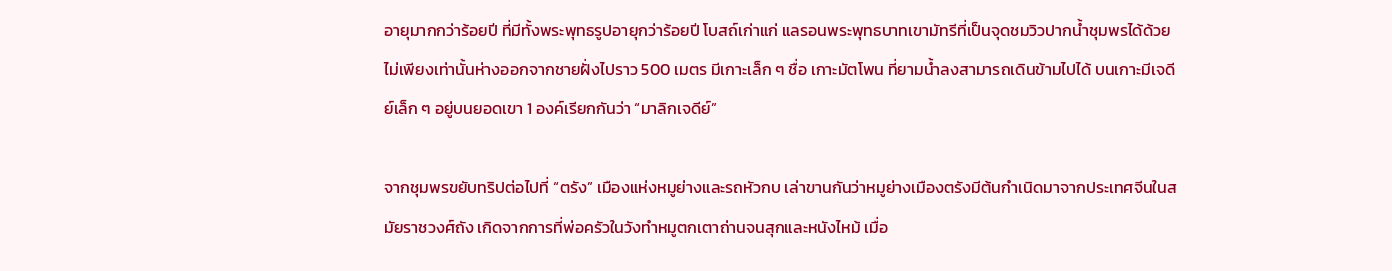อายุมากกว่าร้อยปี ที่มีทั้งพระพุทธรูปอายุกว่าร้อยปี โบสถ์เก่าแก่ แลรอนพระพุทธบาทเขามัทรีที่เป็นจุดชมวิวปากน้ำชุมพรได้ด้วย ไม่เพียงเท่านั้นห่างออกจากชายฝั่งไปราว 500 เมตร มีเกาะเล็ก ๆ ชื่อ เกาะมัตโพน ที่ยามน้ำลงสามารถเดินข้ามไปได้ บนเกาะมีเจดีย์เล็ก ๆ อยู่บนยอดเขา 1 องค์เรียกกันว่า “มาลิกเจดีย์”

จากชุมพรขยับทริปต่อไปที่ “ตรัง” เมืองแห่งหมูย่างและรถหัวกบ เล่าขานกันว่าหมูย่างเมืองตรังมีต้นกำเนิดมาจากประเทศจีนในสมัยราชวงศ์ถัง เกิดจากการที่พ่อครัวในวังทำหมูตกเตาถ่านจนสุกและหนังไหม้ เมื่อ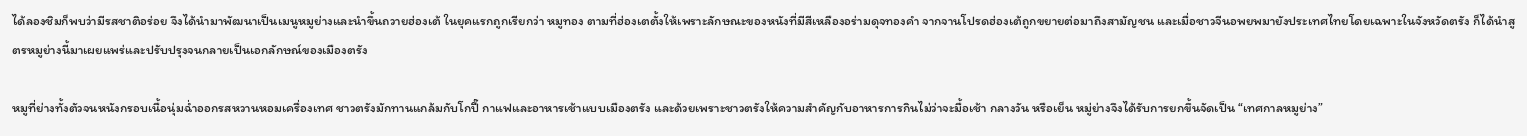ได้ลองชิมก็พบว่ามีรสชาติอร่อย จึงได้นำมาพัฒนาเป็นเมนูหมูย่างและนำขึ้นถวายฮ่องเต้ ในยุคแรกถูกเรียกว่า หมูทอง ตามที่ฮ่องเตตั้งให้เพราะลักษณะของหนังที่มีสีเหลืองอร่ามดุจทองคำ จากจานโปรดฮ่องเต้ถูกขยายต่อมาถึงสามัญชน และเมื่อชาวจีนอพยพมายังประเทศไทยโดยเฉพาะในจังหวัดตรัง ก็ได้นำสูตรหมูย่างนี้มาเผยแพร่และปรับปรุงจนกลายเป็นเอกลักษณ์ของเมืองตรัง

หมูที่ย่างทั้งตัวจนหนังกรอบเนื้อนุ่มฉ่ำออกรสหวานหอมเครื่องเทศ ชาวตรังมักทานแกล้มกับโกปี๊ กาแฟและอาหารเช้าแบบเมืองตรัง และด้วยเพราะชาวตรังให้ความสำคัญกับอาหารการกินไม่ว่าจะมื้อเช้า กลางวัน หรือเย็น หมู่ย่างจึงได้รับการยกขึ้นจัดเป็น “เทศกาลหมูย่าง”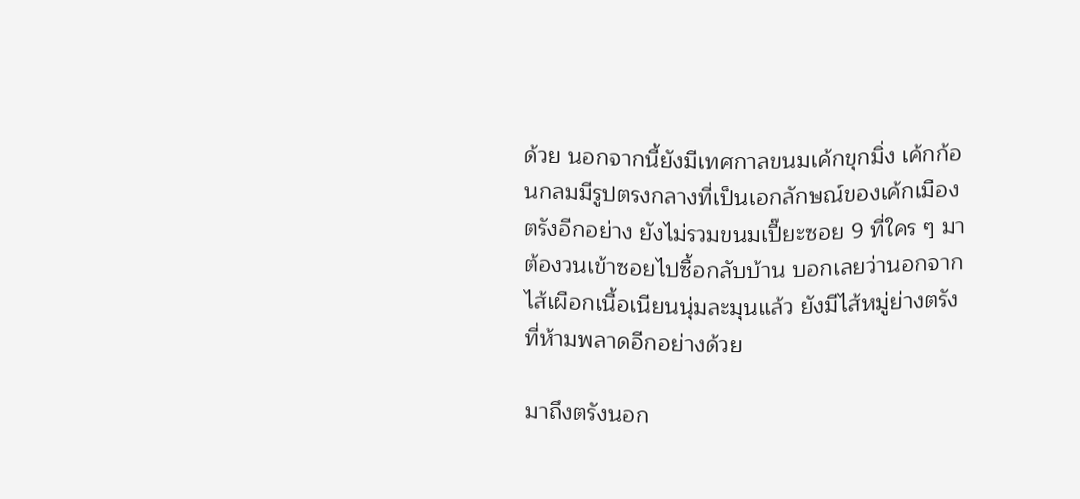ด้วย นอกจากนี้ยังมีเทศกาลขนมเค้กขุกมิ่ง เค้กก้อนกลมมีรูปตรงกลางที่เป็นเอกลักษณ์ของเค้กเมืองตรังอีกอย่าง ยังไม่รวมขนมเปี๊ยะซอย 9 ที่ใคร ๆ มาต้องวนเข้าซอยไปซื้อกลับบ้าน บอกเลยว่านอกจากไส้เผือกเนื้อเนียนนุ่มละมุนแล้ว ยังมีไส้หมู่ย่างตรังที่ห้ามพลาดอีกอย่างด้วย

มาถึงตรังนอก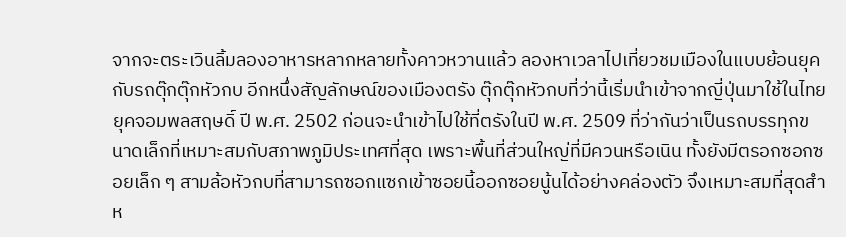จากจะตระเวินลิ้มลองอาหารหลากหลายทั้งคาวหวานแล้ว ลองหาเวลาไปเที่ยวชมเมืองในแบบย้อนยุคกับรถตุ๊กตุ๊กหัวกบ อีกหนึ่งสัญลักษณ์ของเมืองตรัง ตุ๊กตุ๊กหัวกบที่ว่านี้เริ่มนำเข้าจากญี่ปุ่นมาใช้ในไทยยุคจอมพลสฤษดิ์ ปี พ.ศ. 2502 ก่อนจะนำเข้าไปใช้ที่ตรังในปี พ.ศ. 2509 ที่ว่ากันว่าเป็นรถบรรทุกขนาดเล็กที่เหมาะสมกับสภาพภูมิประเทศที่สุด เพราะพื้นที่ส่วนใหญ่ที่มีควนหรือเนิน ทั้งยังมีตรอกซอกซอยเล็ก ๆ สามล้อหัวกบที่สามารถซอกแซกเข้าซอยนี้ออกซอยนู้นได้อย่างคล่องตัว จึงเหมาะสมที่สุดสำห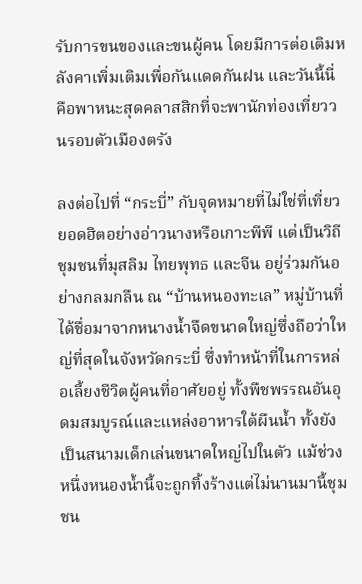รับการขนของและขนผู้คน โดยมีการต่อเติมหลังคาเพิ่มเติมเพื่อกันแดดกันฝน และวันนี้นี่คือพาหนะสุดคลาสสิกที่จะพานักท่องเที่ยววนรอบตัวเมืองตรัง

ลงต่อไปที่ “กระบี่” กับจุดหมายที่ไม่ใช่ที่เที่ยวยอดฮิตอย่างอ่าวนางหรือเกาะพีพี แต่เป็นวิถีชุมชนที่มุสลิม ไทยพุทธ และจีน อยู่ร่วมกันอย่างกลมกลืน ณ “บ้านหนองทะเล” หมู่บ้านที่ได้ชื่อมาจากหนางน้ำจืดขนาดใหญ่ซึ่งถือว่าใหญ่ที่สุดในจังหวัดกระบี่ ซึ่งทำหน้าที่ในการหล่อเลี้ยงชีวิตผู้คนที่อาศัยอยู่ ทั้งพืชพรรณอันอุดมสมบูรณ์และแหล่งอาหารใต้ผืนน้ำ ทั้งยังเป็นสนามเด็กเล่นขนาดใหญ่ไปในตัว แม้ช่วงหนึ่งหนองน้ำนี้จะถูกทิ้งร้างแต่ไม่นานมานี้ชุมชน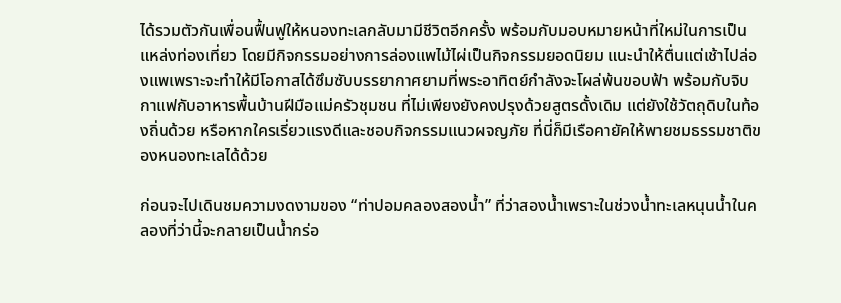ได้รวมตัวกันเพื่อนฟื้นฟูให้หนองทะเลกลับมามีชีวิตอีกครั้ง พร้อมกับมอบหมายหน้าที่ใหม่ในการเป็นแหล่งท่องเที่ยว โดยมีกิจกรรมอย่างการล่องแพไม้ไผ่เป็นกิจกรรมยอดนิยม แนะนำให้ตื่นแต่เช้าไปล่องแพเพราะจะทำให้มีโอกาสได้ซึมซับบรรยากาศยามที่พระอาทิตย์กำลังจะโผล่พ้นขอบฟ้า พร้อมกับจิบกาแฟกับอาหารพื้นบ้านฝีมือแม่ครัวชุมชน ที่ไม่เพียงยังคงปรุงด้วยสูตรดั้งเดิม แต่ยังใช้วัตถุดิบในท้องถิ่นด้วย หรือหากใครเรี่ยวแรงดีและชอบกิจกรรมแนวผจญภัย ที่นี่ก็มีเรือคายัคให้พายชมธรรมชาติของหนองทะเลได้ด้วย

ก่อนจะไปเดินชมความงดงามของ “ท่าปอมคลองสองน้ำ” ที่ว่าสองน้ำเพราะในช่วงน้ำทะเลหนุนน้ำในคลองที่ว่านี้จะกลายเป็นน้ำกร่อ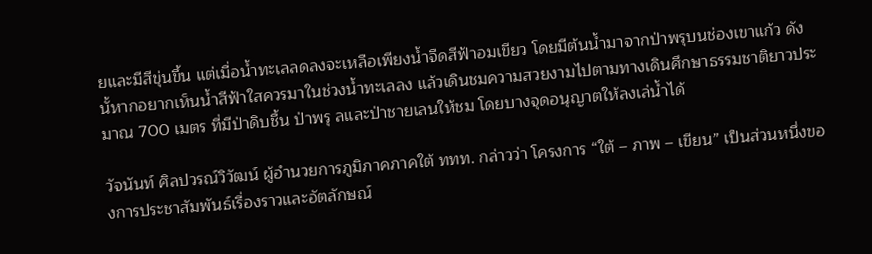ยและมีสีขุ่นขึ้น แต่เมื่อน้ำทะเลลดลงจะเหลือเพียงน้ำจืดสีฟ้าอมเขียว โดยมีต้นน้ำมาจากป่าพรุบนช่องเขาแก้ว ดังนั้หากอยากเห็นน้ำสีฟ้าใสควรมาในช่วงน้ำทะเลลง แล้วเดินชมความสวยงามไปตามทางเดินศึกษาธรรมชาติยาวประมาณ 700 เมตร ที่มีป่าดิบชื้น ป่าพรุ ลและป่าชายเลนให้ชม โดยบางจุดอนุญาตให้ลงเล่น้ำได้

วัจนันท์ ศิลปวรณ์วิวัฒน์ ผู้อำนวยการภูมิภาคภาคใต้ ททท. กล่าวว่า โครงการ “ใต้ – ภาพ – เขียน” เป็นส่วนหนึ่งของการประชาสัมพันธ์เรื่องราวและอัตลักษณ์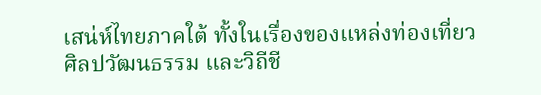เสน่ห์ไทยภาคใต้ ทั้งในเรื่องของแหล่งท่องเที่ยว ศิลปวัฒนธรรม และวิถีชี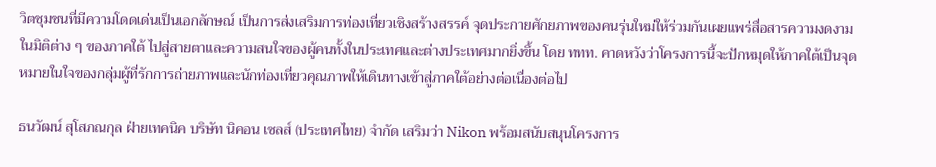วิตชุมชนที่มีความโดดเด่นเป็นเอกลักษณ์ เป็นการส่งเสริมการท่องเที่ยวเชิงสร้างสรรค์ จุดประกายศักยภาพของคนรุ่นใหม่ให้ร่วมกันเผยแพร่สื่อสารความงดงามในมิติต่าง ๆ ของภาคใต้ ไปสู่สายตาและความสนใจของผู้คนทั้งในประเทศและต่างประเทศมากยิ่งขึ้น โดย ททท. คาดหวังว่าโครงการนี้จะปักหมุดให้ภาคใต้เป็นจุดหมายในใจของกลุ่มผู้ที่รักการถ่ายภาพและนักท่องเที่ยวคุณภาพให้เดินทางเข้าสู่ภาคใต้อย่างต่อเนื่องต่อไป

ธนวัฒน์ สุโสภณกุล ฝ่ายเทคนิค บริษัท นิคอน เซลส์ (ประเทศไทย) จำกัด เสริมว่า Nikon พร้อมสนับสนุนโครงการ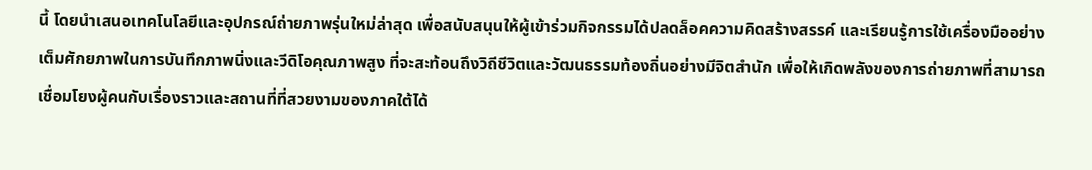นี้ โดยนำเสนอเทคโนโลยีและอุปกรณ์ถ่ายภาพรุ่นใหม่ล่าสุด เพื่อสนับสนุนให้ผู้เข้าร่วมกิจกรรมได้ปลดล็อคความคิดสร้างสรรค์ และเรียนรู้การใช้เครื่องมืออย่างเต็มศักยภาพในการบันทึกภาพนิ่งและวีดิโอคุณภาพสูง ที่จะสะท้อนถึงวิถีชีวิตและวัฒนธรรมท้องถิ่นอย่างมีจิตสำนัก เพื่อให้เกิดพลังของการถ่ายภาพที่สามารถเชื่อมโยงผู้คนกับเรื่องราวและสถานที่ที่สวยงามของภาคใต้ได้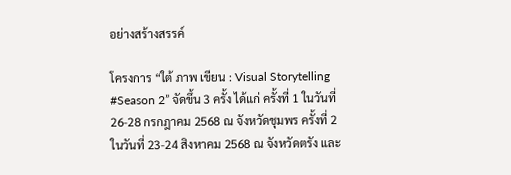อย่างสร้างสรรค์

โครงการ “ใต้ ภาพ เขียน : Visual Storytelling #Season 2” จัดขึ้น 3 ครั้ง ได้แก่ ครั้งที่ 1 ในวันที่ 26-28 กรกฎาคม 2568 ณ จังหวัดชุมพร ครั้งที่ 2 ในวันที่ 23-24 สิงหาคม 2568 ณ จังหวัดตรัง และ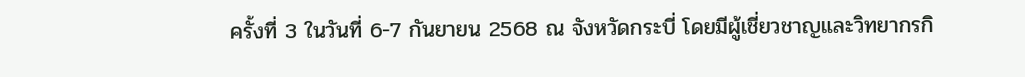ครั้งที่ 3 ในวันที่ 6-7 กันยายน 2568 ณ จังหวัดกระบี่ โดยมีผู้เชี่ยวชาญและวิทยากรกิ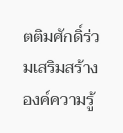ตติมศักดิ์ร่วมเสริมสร้างองค์ความรู้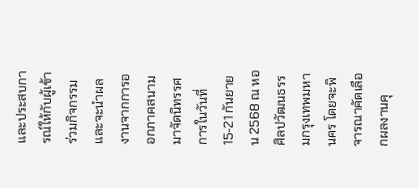และประสบการณ์ให้กับผู้เข้าร่วมกิจกรรม และจะนำผลงานจากการออกภาคสนามมาจัดนิทรรศการในวันที่ 15-21 กันยายน 2568 ณ หอศิลปวัฒนธรรมกรุงเทพมหานคร โดยจะพิจารณาคัดเลือกผลงานคุ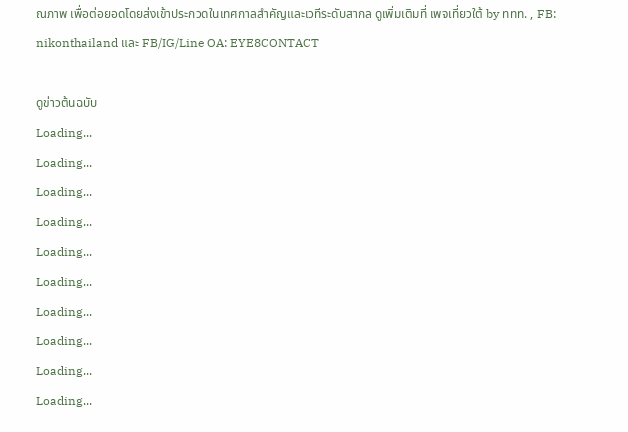ณภาพ เพื่อต่อยอดโดยส่งเข้าประกวดในเทศกาลสำคัญและเวทีระดับสากล ดูเพิ่มเติมที่ เพจเที่ยวใต้ by ททท. , FB: nikonthailand และ FB/IG/Line OA: EYE8CONTACT

ดูข่าวต้นฉบับ
Loading...
Loading...
Loading...
Loading...
Loading...
Loading...
Loading...
Loading...
Loading...
Loading...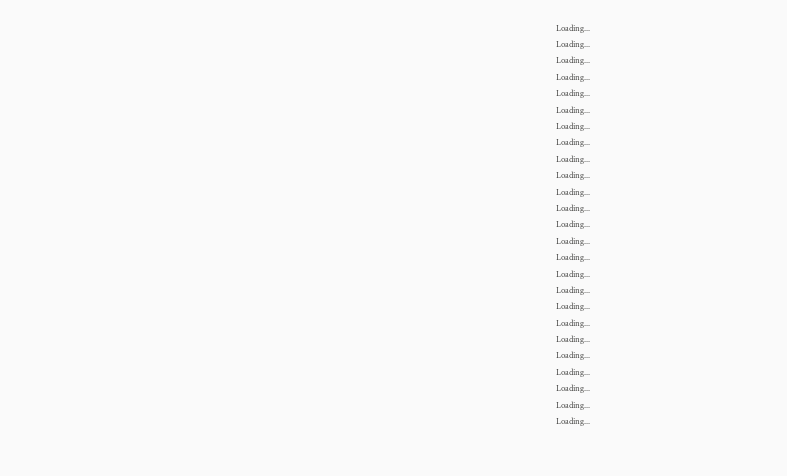Loading...
Loading...
Loading...
Loading...
Loading...
Loading...
Loading...
Loading...
Loading...
Loading...
Loading...
Loading...
Loading...
Loading...
Loading...
Loading...
Loading...
Loading...
Loading...
Loading...
Loading...
Loading...
Loading...
Loading...
Loading...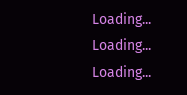Loading...
Loading...
Loading...